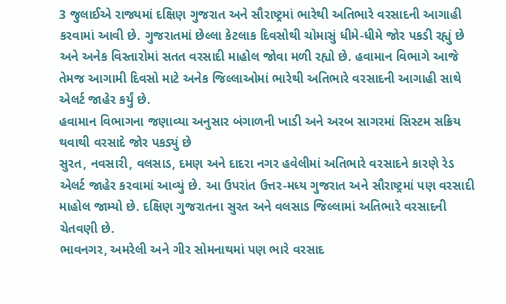3 જુલાઈએ રાજ્યમાં દક્ષિણ ગુજરાત અને સૌરાષ્ટ્રમાં ભારેથી અતિભારે વરસાદની આગાહી કરવામાં આવી છે. ગુજરાતમાં છેલ્લા કેટલાક દિવસોથી ચોમાસું ધીમે-ધીમે જોર પકડી રહ્યું છે અને અનેક વિસ્તારોમાં સતત વરસાદી માહોલ જોવા મળી રહ્યો છે. હવામાન વિભાગે આજે તેમજ આગામી દિવસો માટે અનેક જિલ્લાઓમાં ભારેથી અતિભારે વરસાદની આગાહી સાથે એલર્ટ જાહેર કર્યું છે.
હવામાન વિભાગના જણાવ્યા અનુસાર બંગાળની ખાડી અને અરબ સાગરમાં સિસ્ટમ સક્રિય થવાથી વરસાદે જોર પકડ્યું છે
સુરત, નવસારી, વલસાડ, દમણ અને દાદરા નગર હવેલીમાં અતિભારે વરસાદને કારણે રેડ એલર્ટ જાહેર કરવામાં આવ્યું છે. આ ઉપરાંત ઉત્તર-મધ્ય ગુજરાત અને સૌરાષ્ટ્રમાં પણ વરસાદી માહોલ જામ્યો છે. દક્ષિણ ગુજરાતના સુરત અને વલસાડ જિલ્લામાં અતિભારે વરસાદની ચેતવણી છે.
ભાવનગર, અમરેલી અને ગીર સોમનાથમાં પણ ભારે વરસાદ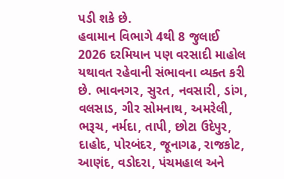પડી શકે છે.
હવામાન વિભાગે 4થી 8 જુલાઈ 2026 દરમિયાન પણ વરસાદી માહોલ યથાવત રહેવાની સંભાવના વ્યક્ત કરી છે. ભાવનગર, સુરત, નવસારી, ડાંગ, વલસાડ, ગીર સોમનાથ, અમરેલી, ભરૂચ, નર્મદા, તાપી, છોટા ઉદેપુર, દાહોદ, પોરબંદર, જૂનાગઢ, રાજકોટ, આણંદ, વડોદરા, પંચમહાલ અને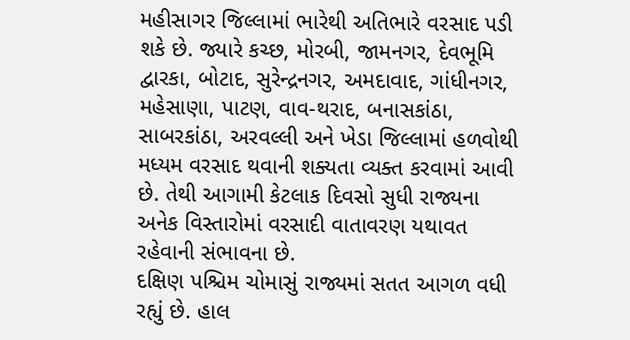મહીસાગર જિલ્લામાં ભારેથી અતિભારે વરસાદ પડી શકે છે. જ્યારે કચ્છ, મોરબી, જામનગર, દેવભૂમિ દ્વારકા, બોટાદ, સુરેન્દ્રનગર, અમદાવાદ, ગાંધીનગર, મહેસાણા, પાટણ, વાવ-થરાદ, બનાસકાંઠા, સાબરકાંઠા, અરવલ્લી અને ખેડા જિલ્લામાં હળવોથી મધ્યમ વરસાદ થવાની શક્યતા વ્યક્ત કરવામાં આવી છે. તેથી આગામી કેટલાક દિવસો સુધી રાજ્યના અનેક વિસ્તારોમાં વરસાદી વાતાવરણ યથાવત રહેવાની સંભાવના છે.
દક્ષિણ પશ્ચિમ ચોમાસું રાજ્યમાં સતત આગળ વધી રહ્યું છે. હાલ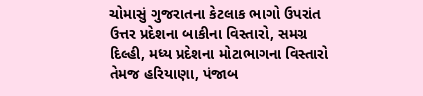ચોમાસું ગુજરાતના કેટલાક ભાગો ઉપરાંત ઉત્તર પ્રદેશના બાકીના વિસ્તારો, સમગ્ર દિલ્હી, મધ્ય પ્રદેશના મોટાભાગના વિસ્તારો તેમજ હરિયાણા, પંજાબ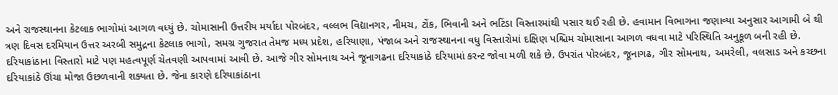અને રાજસ્થાનના કેટલાક ભાગોમાં આગળ વધ્યું છે. ચોમાસાની ઉત્તરીય મર્યાદા પોરબંદર, વલ્લભ વિદ્યાનગર, નીમચ, ટોંક, ભિવાની અને ભટિંડા વિસ્તારમાંથી પસાર થઈ રહી છે. હવામાન વિભાગના જણાવ્યા અનુસાર આગામી બે થી ત્રણ દિવસ દરમિયાન ઉત્તર અરબી સમુદ્રના કેટલાક ભાગો, સમગ્ર ગુજરાત તેમજ મધ્ય પ્રદેશ, હરિયાણા, પંજાબ અને રાજસ્થાનના વધુ વિસ્તારોમાં દક્ષિણ પશ્ચિમ ચોમાસાના આગળ વધવા માટે પરિસ્થિતિ અનુકૂળ બની રહી છે.
દરિયાકાંઠાના વિસ્તારો માટે પણ મહત્વપૂર્ણ ચેતવણી આપવામાં આવી છે. આજે ગીર સોમનાથ અને જૂનાગઢના દરિયાકાંઠે દરિયામાં કરન્ટ જોવા મળી શકે છે. ઉપરાંત પોરબંદર, જૂનાગઢ, ગીર સોમનાથ, અમરેલી, વલસાડ અને કચ્છના દરિયાકાંઠે ઊંચા મોજા ઉછળવાની શક્યતા છે. જેના કારણે દરિયાકાંઠાના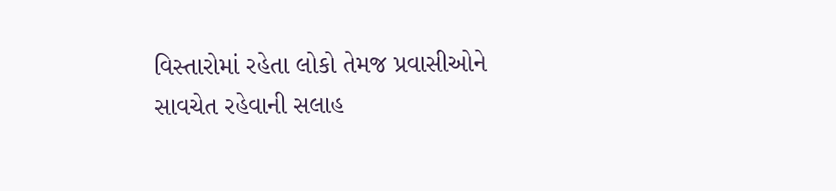વિસ્તારોમાં રહેતા લોકો તેમજ પ્રવાસીઓને સાવચેત રહેવાની સલાહ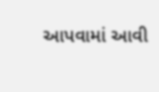આપવામાં આવી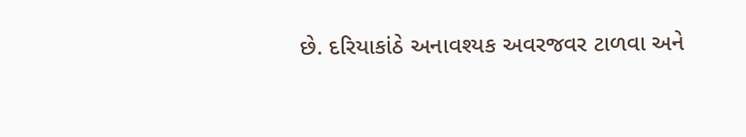છે. દરિયાકાંઠે અનાવશ્યક અવરજવર ટાળવા અને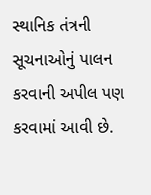સ્થાનિક તંત્રની સૂચનાઓનું પાલન કરવાની અપીલ પણ કરવામાં આવી છે.